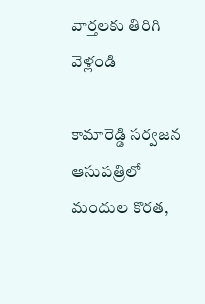వార్తలకు తిరిగి వెళ్లండి

కామారెడ్డి సర్వజన ఆసుపత్రిలో మందుల కొరత,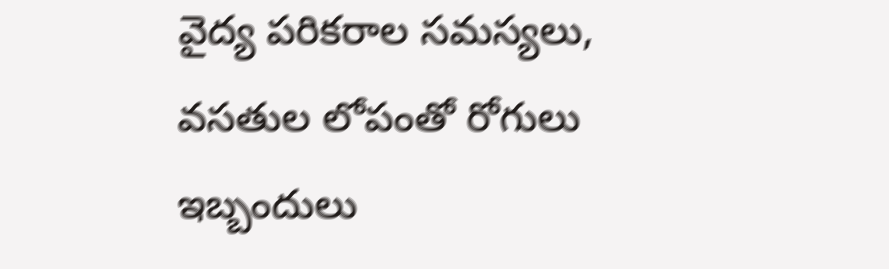వైద్య పరికరాల సమస్యలు, వసతుల లోపంతో రోగులు ఇబ్బందులు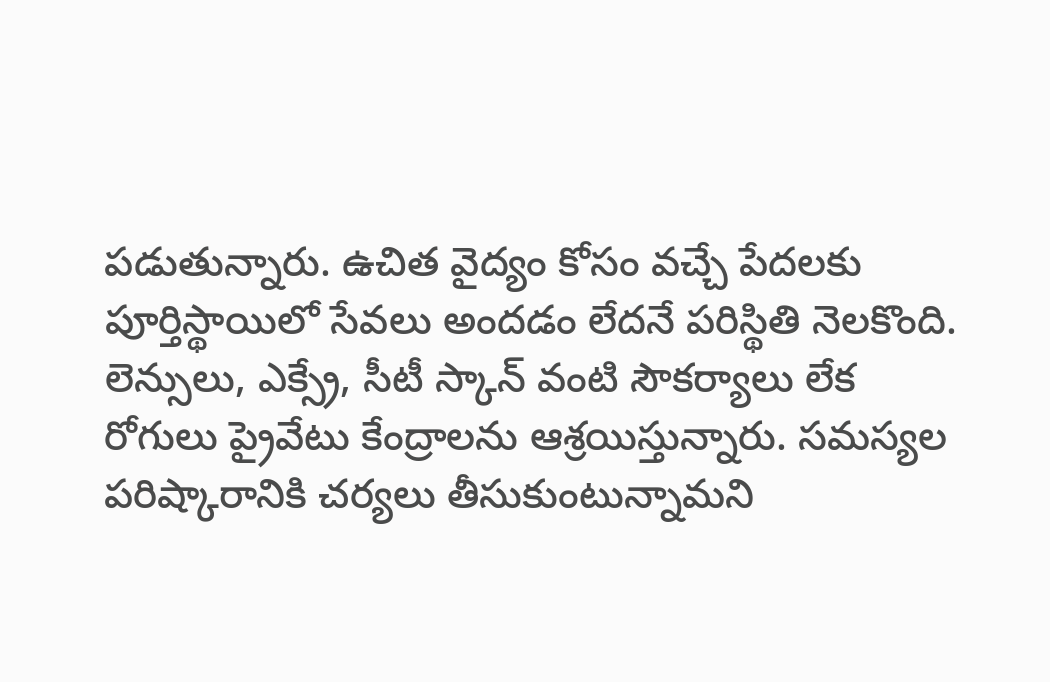పడుతున్నారు. ఉచిత వైద్యం కోసం వచ్చే పేదలకు పూర్తిస్థాయిలో సేవలు అందడం లేదనే పరిస్థితి నెలకొంది.
లెన్సులు, ఎక్స్రే, సీటీ స్కాన్ వంటి సౌకర్యాలు లేక రోగులు ప్రైవేటు కేంద్రాలను ఆశ్రయిస్తున్నారు. సమస్యల పరిష్కారానికి చర్యలు తీసుకుంటున్నామని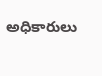అధికారులు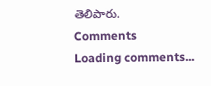తెలిపారు.
Comments
Loading comments...